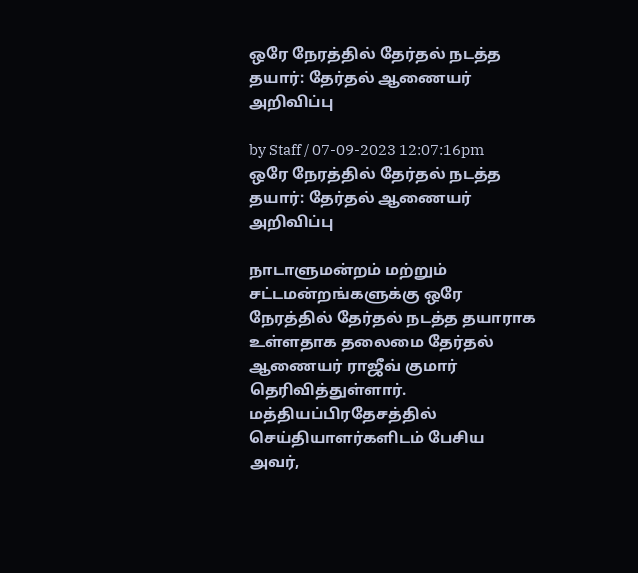ஒரே நேரத்தில் தேர்தல் நடத்த தயார்: தேர்தல் ஆணையர் அறிவிப்பு

by Staff / 07-09-2023 12:07:16pm
ஒரே நேரத்தில் தேர்தல் நடத்த தயார்: தேர்தல் ஆணையர் அறிவிப்பு

நாடாளுமன்றம் மற்றும் சட்டமன்றங்களுக்கு ஒரே நேரத்தில் தேர்தல் நடத்த தயாராக உள்ளதாக தலைமை தேர்தல் ஆணையர் ராஜீவ் குமார் தெரிவித்துள்ளார். மத்தியப்பிரதேசத்தில் செய்தியாளர்களிடம் பேசிய அவர்,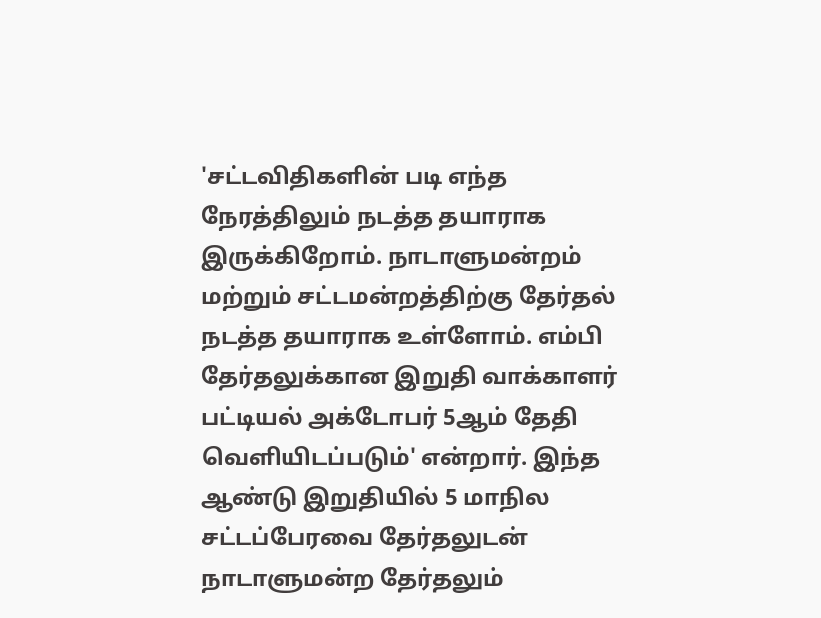'சட்டவிதிகளின் படி எந்த நேரத்திலும் நடத்த தயாராக இருக்கிறோம். நாடாளுமன்றம் மற்றும் சட்டமன்றத்திற்கு தேர்தல் நடத்த தயாராக உள்ளோம். எம்பி தேர்தலுக்கான இறுதி வாக்காளர் பட்டியல் அக்டோபர் 5ஆம் தேதி வெளியிடப்படும்' என்றார். இந்த ஆண்டு இறுதியில் 5 மாநில சட்டப்பேரவை தேர்தலுடன் நாடாளுமன்ற தேர்தலும்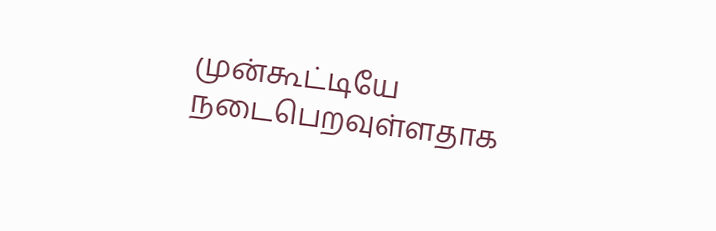முன்கூட்டியே நடைபெறவுள்ளதாக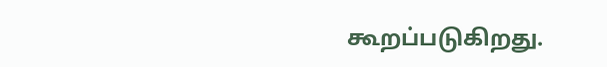கூறப்படுகிறது.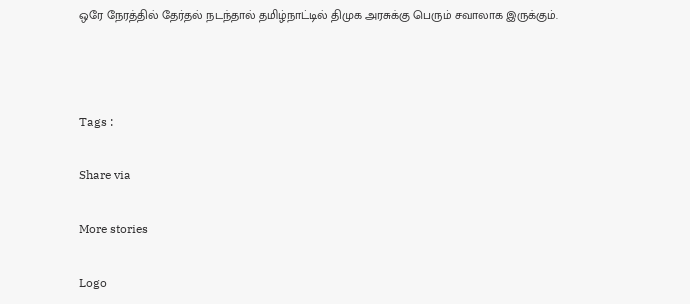ஒரே நேரத்தில் தேர்தல் நடந்தால் தமிழ்நாட்டில் திமுக அரசுக்கு பெரும் சவாலாக இருக்கும்.



Tags :

Share via

More stories

Logo